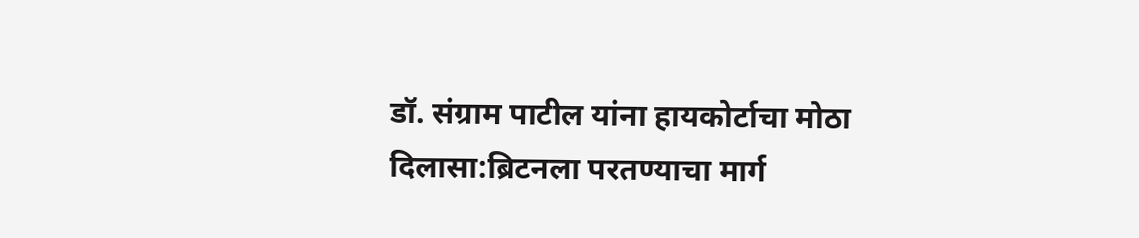डॉ. संग्राम पाटील यांना हायकोर्टाचा मोठा दिलासा:ब्रिटनला परतण्याचा मार्ग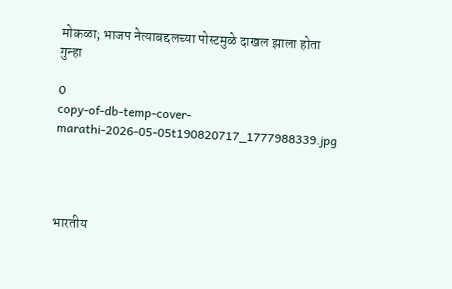मोकळा; भाजप नेत्याबद्दलच्या पोस्टमुळे दाखल झाला होता गुन्हा

0
copy-of-db-temp-cover-marathi-2026-05-05t190820717_1777988339.jpg




भारतीय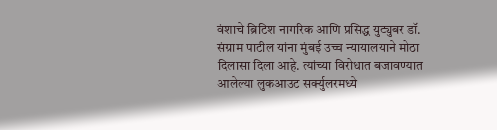वंशाचे ब्रिटिश नागरिक आणि प्रसिद्ध युट्युबर डॉ. संग्राम पाटील यांना मुंबई उच्च न्यायालयाने मोठा दिलासा दिला आहे. त्यांच्या विरोधात बजावण्यात आलेल्या लुकआउट सर्क्युलरमध्ये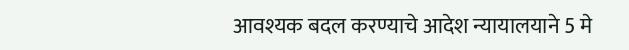आवश्यक बदल करण्याचे आदेश न्यायालयाने 5 मे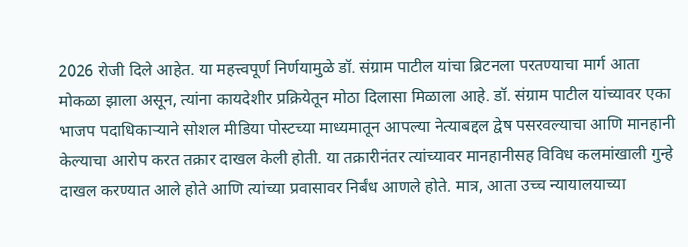2026 रोजी दिले आहेत. या महत्त्वपूर्ण निर्णयामुळे डॉ. संग्राम पाटील यांचा ब्रिटनला परतण्याचा मार्ग आता मोकळा झाला असून, त्यांना कायदेशीर प्रक्रियेतून मोठा दिलासा मिळाला आहे. डॉ. संग्राम पाटील यांच्यावर एका भाजप पदाधिकाऱ्याने सोशल मीडिया पोस्टच्या माध्यमातून आपल्या नेत्याबद्दल द्वेष पसरवल्याचा आणि मानहानी केल्याचा आरोप करत तक्रार दाखल केली होती. या तक्रारीनंतर त्यांच्यावर मानहानीसह विविध कलमांखाली गुन्हे दाखल करण्यात आले होते आणि त्यांच्या प्रवासावर निर्बंध आणले होते. मात्र, आता उच्च न्यायालयाच्या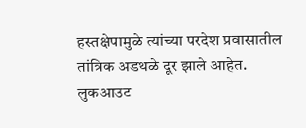हस्तक्षेपामुळे त्यांच्या परदेश प्रवासातील तांत्रिक अडथळे दूर झाले आहेत. लुकआउट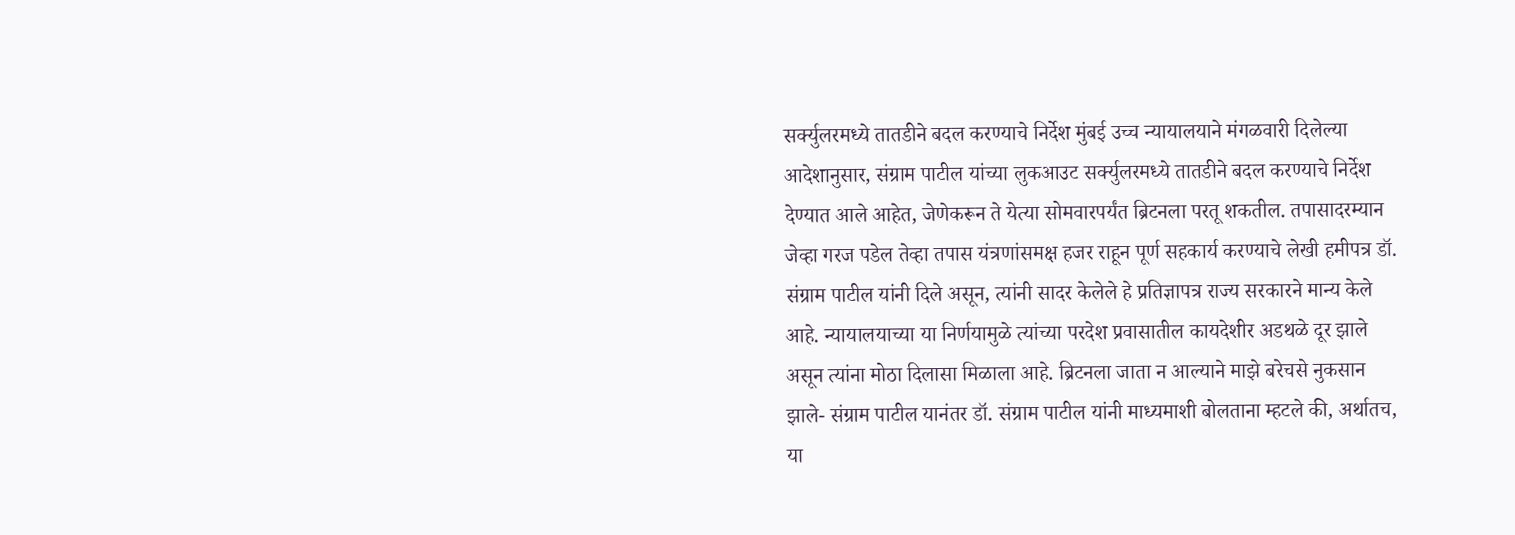सर्क्युलरमध्ये तातडीने बदल करण्याचे निर्देश मुंबई उच्च न्यायालयाने मंगळवारी दिलेल्या आदेशानुसार, संग्राम पाटील यांच्या लुकआउट सर्क्युलरमध्ये तातडीने बदल करण्याचे निर्देश देण्यात आले आहेत, जेणेकरून ते येत्या सोमवारपर्यंत ब्रिटनला परतू शकतील. तपासादरम्यान जेव्हा गरज पडेल तेव्हा तपास यंत्रणांसमक्ष हजर राहून पूर्ण सहकार्य करण्याचे लेखी हमीपत्र डॉ. संग्राम पाटील यांनी दिले असून, त्यांनी सादर केलेले हे प्रतिज्ञापत्र राज्य सरकारने मान्य केले आहे. न्यायालयाच्या या निर्णयामुळे त्यांच्या परदेश प्रवासातील कायदेशीर अडथळे दूर झाले असून त्यांना मोठा दिलासा मिळाला आहे. ब्रिटनला जाता न आल्याने माझे बरेचसे नुकसान झाले- संग्राम पाटील यानंतर डॉ. संग्राम पाटील यांनी माध्यमाशी बोलताना म्हटले की, अर्थातच, या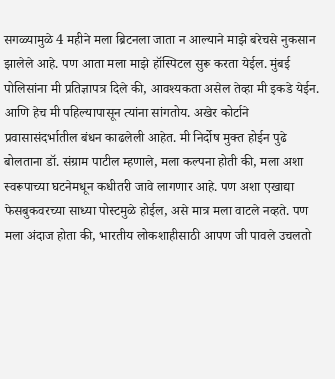सगळ्यामुळे 4 महीने मला ब्रिटनला जाता न आल्याने माझे बरेचसे नुकसान झालेले आहे. पण आता मला माझे हॉस्पिटल सुरू करता येईल. मुंबई पोलिसांना मी प्रतिज्ञापत्र दिले की, आवश्यकता असेल तेव्हा मी इकडे येईन. आणि हेच मी पहिल्यापासून त्यांना सांगतोय. अखेर कोर्टाने प्रवासासंदर्भातील बंधन काढलेली आहेत. मी निर्दोष मुक्त होईन पुढे बोलताना डॉ. संग्राम पाटील म्हणाले, मला कल्पना होती की, मला अशा स्वरूपाच्या घटनेमधून कधीतरी जावे लागणार आहे. पण अशा एखाद्या फेसबुकवरच्या साध्या पोस्टमुळे होईल, असे मात्र मला वाटले नव्हते. पण मला अंदाज होता की, भारतीय लोकशाहीसाठी आपण जी पावले उचलतो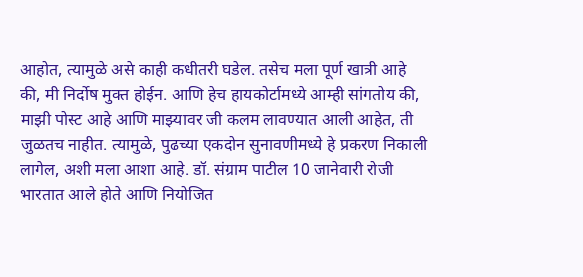आहोत, त्यामुळे असे काही कधीतरी घडेल. तसेच मला पूर्ण खात्री आहे की, मी निर्दोष मुक्त होईन. आणि हेच हायकोर्टामध्ये आम्ही सांगतोय की, माझी पोस्ट आहे आणि माझ्यावर जी कलम लावण्यात आली आहेत, ती जुळतच नाहीत. त्यामुळे, पुढच्या एकदोन सुनावणीमध्ये हे प्रकरण निकाली लागेल, अशी मला आशा आहे. डॉ. संग्राम पाटील 10 जानेवारी रोजी भारतात आले होते आणि नियोजित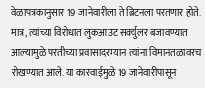वेळापत्रकानुसार 19 जानेवारीला ते ब्रिटनला परतणार होते. मात्र, त्यांच्या विरोधात लुकआउट सर्क्युलर बजावण्यात आल्यामुळे परतीच्या प्रवासादरम्यान त्यांना विमानतळावरच रोखण्यात आले. या कारवाईमुळे 19 जानेवारीपासून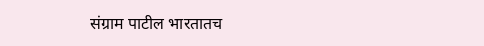संग्राम पाटील भारतातच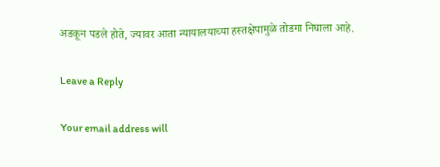अडकून पडले होते, ज्यावर आता न्यायालयाच्या हस्तक्षेपामुळे तोडगा निघाला आहे.

Leave a Reply

Your email address will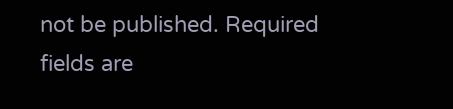not be published. Required fields are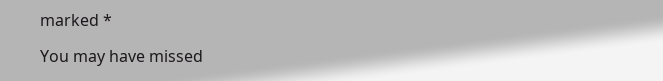marked *

You may have missed